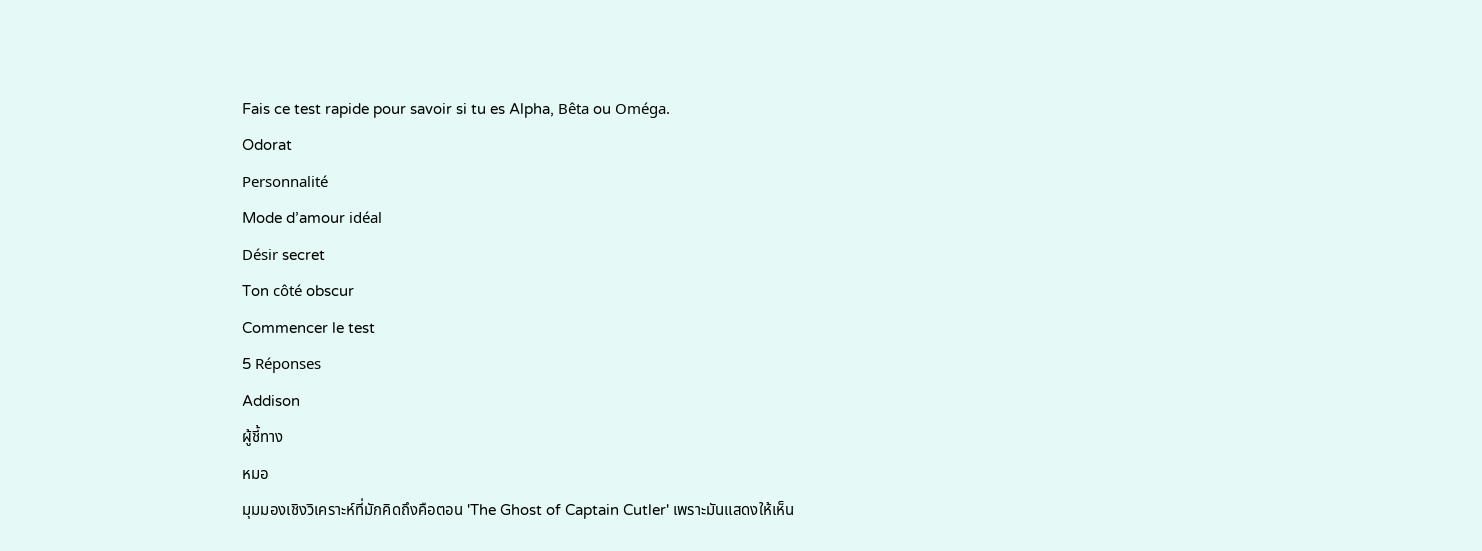Fais ce test rapide pour savoir si tu es Alpha, Bêta ou Oméga.
Odorat
Personnalité
Mode d’amour idéal
Désir secret
Ton côté obscur
Commencer le test
5 Réponses
Addison
ผู้ชี้ทาง
หมอ
มุมมองเชิงวิเคราะห์ที่มักคิดถึงคือตอน 'The Ghost of Captain Cutler' เพราะมันแสดงให้เห็น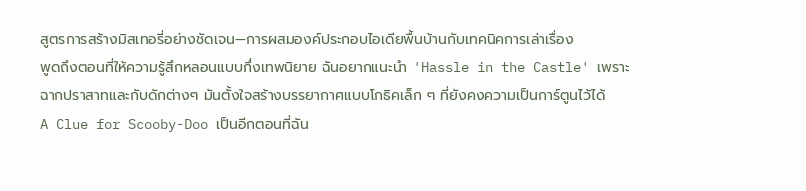สูตรการสร้างมิสเทอรี่อย่างชัดเจน—การผสมองค์ประกอบไอเดียพื้นบ้านกับเทคนิคการเล่าเรื่อง
พูดถึงตอนที่ให้ความรู้สึกหลอนแบบกึ่งเทพนิยาย ฉันอยากแนะนำ 'Hassle in the Castle' เพราะฉากปราสาทและกับดักต่างๆ มันตั้งใจสร้างบรรยากาศแบบโกธิคเล็ก ๆ ที่ยังคงความเป็นการ์ตูนไว้ได้
A Clue for Scooby-Doo เป็นอีกตอนที่ฉัน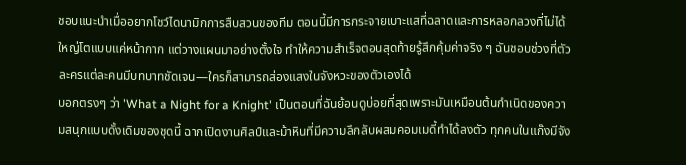ชอบแนะนำเมื่ออยากโชว์ไดนามิกการสืบสวนของทีม ตอนนี้มีการกระจายเบาะแสที่ฉลาดและการหลอกลวงที่ไม่ได้ใหญ่โตแบบแค่หน้ากาก แต่วางแผนมาอย่างตั้งใจ ทำให้ความสำเร็จตอนสุดท้ายรู้สึกคุ้มค่าจริง ๆ ฉันชอบช่วงที่ตัวละครแต่ละคนมีบทบาทชัดเจน—ใครก็สามารถส่องแสงในจังหวะของตัวเองได้
บอกตรงๆ ว่า 'What a Night for a Knight' เป็นตอนที่ฉันย้อนดูบ่อยที่สุดเพราะมันเหมือนต้นกำเนิดของความสนุกแบบดั้งเดิมของชุดนี้ ฉากเปิดงานศิลป์และม้าหินที่มีความลึกลับผสมคอมเมดี้ทำได้ลงตัว ทุกคนในแก๊งมีจัง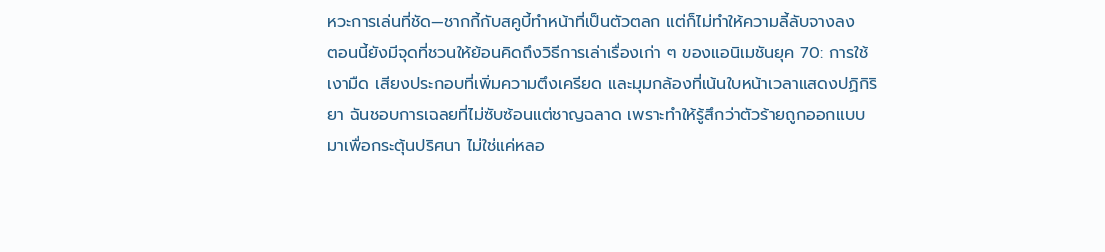หวะการเล่นที่ชัด—ชากกี้กับสคูบี้ทำหน้าที่เป็นตัวตลก แต่ก็ไม่ทำให้ความลี้ลับจางลง
ตอนนี้ยังมีจุดที่ชวนให้ย้อนคิดถึงวิธีการเล่าเรื่องเก่า ๆ ของแอนิเมชันยุค 70: การใช้เงามืด เสียงประกอบที่เพิ่มความตึงเครียด และมุมกล้องที่เน้นใบหน้าเวลาแสดงปฏิกิริยา ฉันชอบการเฉลยที่ไม่ซับซ้อนแต่ชาญฉลาด เพราะทำให้รู้สึกว่าตัวร้ายถูกออกแบบมาเพื่อกระตุ้นปริศนา ไม่ใช่แค่หลอ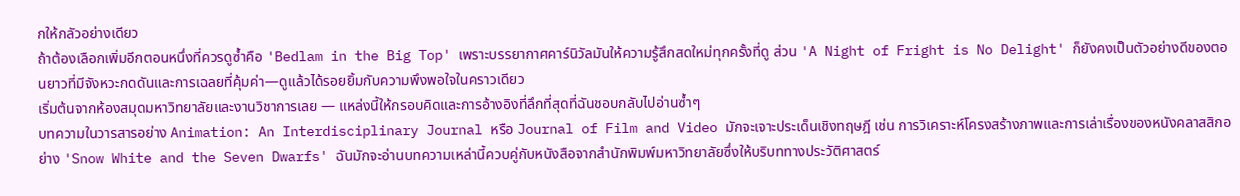กให้กลัวอย่างเดียว
ถ้าต้องเลือกเพิ่มอีกตอนหนึ่งที่ควรดูซ้ำคือ 'Bedlam in the Big Top' เพราะบรรยากาศคาร์นิวัลมันให้ความรู้สึกสดใหม่ทุกครั้งที่ดู ส่วน 'A Night of Fright is No Delight' ก็ยังคงเป็นตัวอย่างดีของตอนยาวที่มีจังหวะกดดันและการเฉลยที่คุ้มค่า—ดูแล้วได้รอยยิ้มกับความพึงพอใจในคราวเดียว
เริ่มต้นจากห้องสมุดมหาวิทยาลัยและงานวิชาการเลย — แหล่งนี้ให้กรอบคิดและการอ้างอิงที่ลึกที่สุดที่ฉันชอบกลับไปอ่านซ้ำๆ
บทความในวารสารอย่าง Animation: An Interdisciplinary Journal หรือ Journal of Film and Video มักจะเจาะประเด็นเชิงทฤษฎี เช่น การวิเคราะห์โครงสร้างภาพและการเล่าเรื่องของหนังคลาสสิกอย่าง 'Snow White and the Seven Dwarfs' ฉันมักจะอ่านบทความเหล่านี้ควบคู่กับหนังสือจากสำนักพิมพ์มหาวิทยาลัยซึ่งให้บริบททางประวัติศาสตร์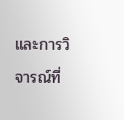และการวิจารณ์ที่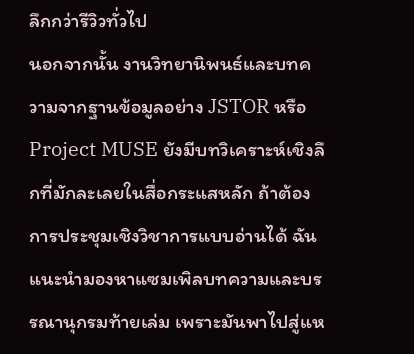ลึกกว่ารีวิวทั่วไป
นอกจากนั้น งานวิทยานิพนธ์และบทความจากฐานข้อมูลอย่าง JSTOR หรือ Project MUSE ยังมีบทวิเคราะห์เชิงลึกที่มักละเลยในสื่อกระแสหลัก ถ้าต้องการประชุมเชิงวิชาการแบบอ่านได้ ฉันแนะนำมองหาแซมเพิลบทความและบรรณานุกรมท้ายเล่ม เพราะมันพาไปสู่แห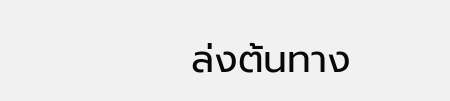ล่งต้นทาง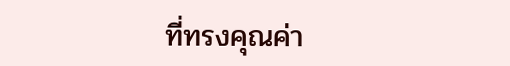ที่ทรงคุณค่า